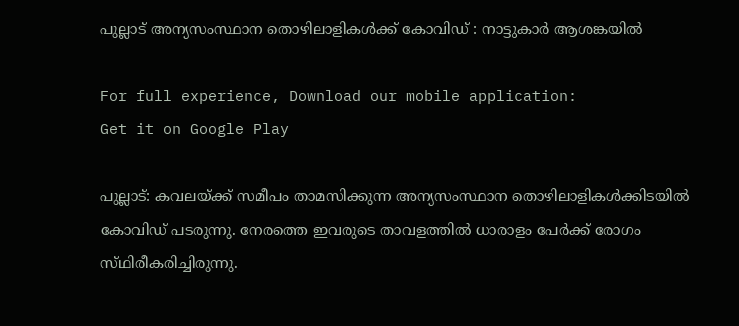പുല്ലാട്‌ അന്യസംസ്ഥാന തൊഴിലാളികള്‍ക്ക്‌ കോവിഡ്‌ : നാട്ടുകാര്‍ ആശങ്കയില്‍

For full experience, Download our mobile application:
Get it on Google Play

പുല്ലാട്‌: കവലയ്‌ക്ക്‌ സമീപം താമസിക്കുന്ന അന്യസംസ്ഥാന തൊഴിലാളികള്‍ക്കിടയില്‍ കോവിഡ്‌ പടരുന്നു. നേരത്തെ ഇവരുടെ താവളത്തില്‍ ധാരാളം പേര്‍ക്ക്‌ രോഗം സ്‌ഥിരീകരിച്ചിരുന്നു.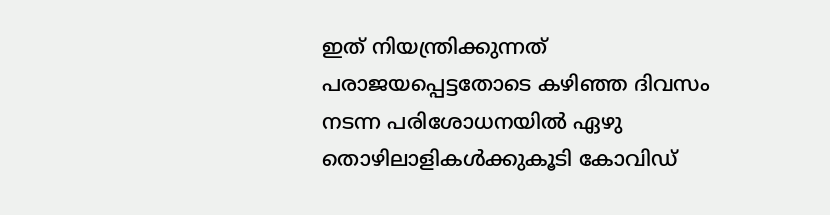ഇത്‌ നിയന്ത്രിക്കുന്നത്‌ പരാജയപ്പെട്ടതോടെ കഴിഞ്ഞ ദിവസം നടന്ന പരിശോധനയില്‍ ഏഴു തൊഴിലാളികള്‍ക്കുകൂടി കോവിഡ്‌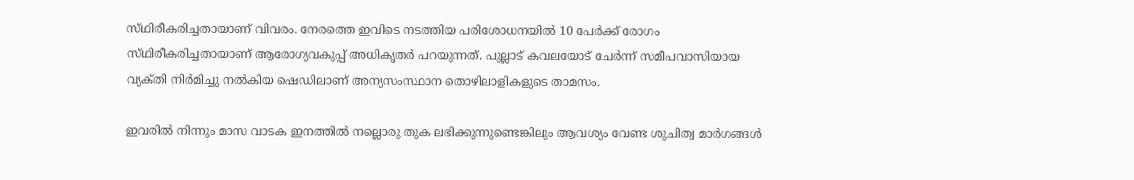സ്‌ഥിരീകരിച്ചതായാണ്‌ വിവരം. നേരത്തെ ഇവിടെ നടത്തിയ പരിശോധനയില്‍ 10 പേര്‍ക്ക്‌ രോഗം സ്‌ഥിരീകരിച്ചതായാണ്‌ ആരോഗ്യവകുപ്പ്‌ അധികൃതര്‍ പറയുന്നത്‌. പുല്ലാട്‌ കവലയോട്‌ ചേര്‍ന്ന്‌ സമീപവാസിയായ വ്യക്‌തി നിര്‍മിച്ചു നല്‍കിയ ഷെഡിലാണ്‌ അന്യസംസ്ഥാന തൊഴിലാളികളുടെ താമസം.

ഇവരില്‍ നിന്നും മാസ വാടക ഇനത്തില്‍ നല്ലൊരു തുക ലഭിക്കുന്നുണ്ടെങ്കിലും ആവശ്യം വേണ്ട ശുചിത്വ മാര്‍ഗങ്ങള്‍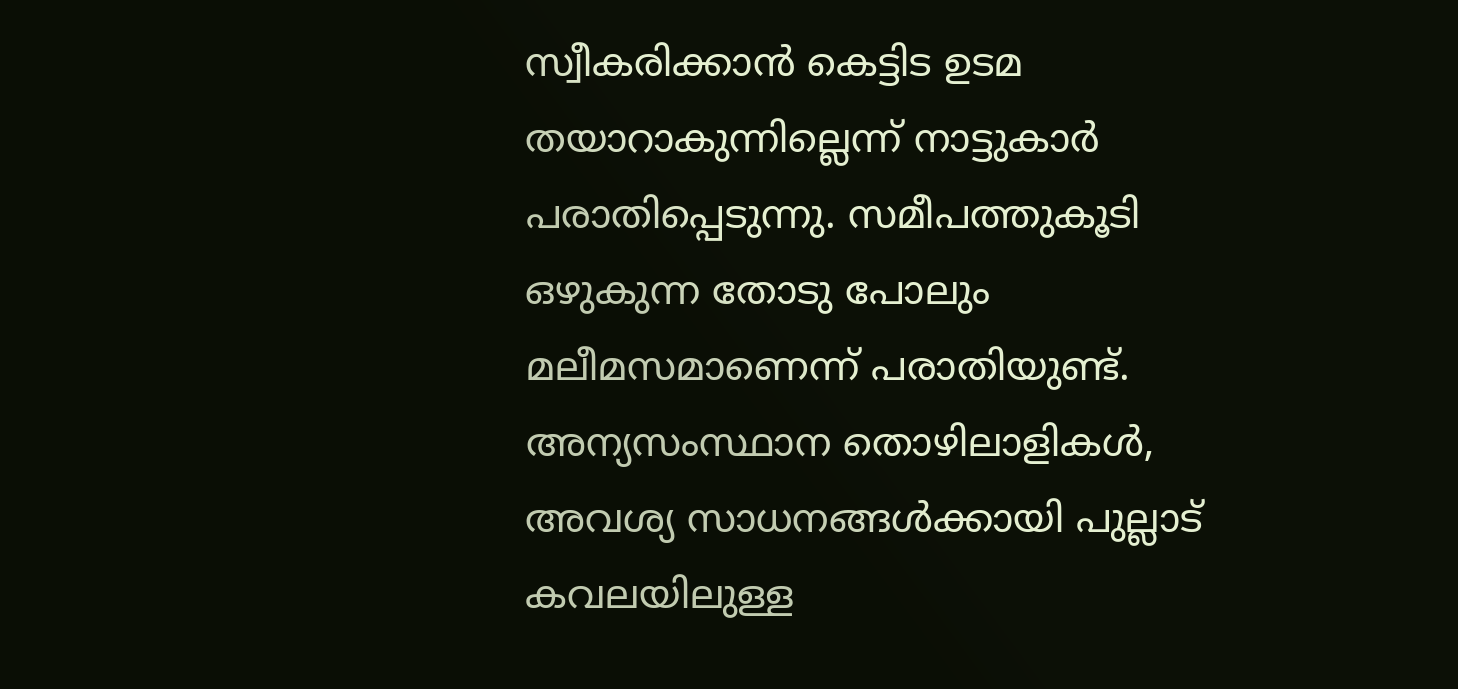സ്വീകരിക്കാന്‍ കെട്ടിട ഉടമ തയാറാകുന്നില്ലെന്ന്‌ നാട്ടുകാര്‍ പരാതിപ്പെടുന്നു. സമീപത്തുകൂടി ഒഴുകുന്ന തോടു പോലും മലീമസമാണെന്ന്‌ പരാതിയുണ്ട്‌. അന്യസംസ്ഥാന തൊഴിലാളികള്‍, അവശ്യ സാധനങ്ങള്‍ക്കായി പുല്ലാട്‌ കവലയിലുള്ള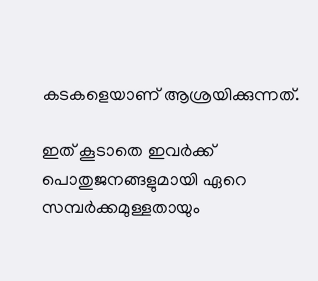കടകളെയാണ്‌ ആശ്രയിക്കുന്നത്‌.

ഇത്‌ കൂടാതെ ഇവര്‍ക്ക്‌ പൊതുജനങ്ങളുമായി ഏറെ സമ്പര്‍ക്കമുള്ളതായും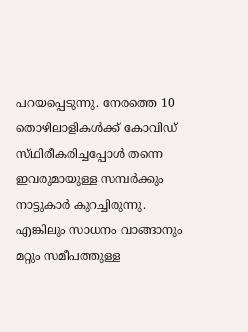പറയപ്പെടുന്നു. നേരത്തെ 10 തൊഴിലാളികള്‍ക്ക്‌ കോവിഡ്‌ സ്‌ഥിരീകരിച്ചപ്പോള്‍ തന്നെ ഇവരുമായുള്ള സമ്പര്‍ക്കും നാട്ടുകാര്‍ കുറച്ചിരുന്നു. എങ്കിലും സാധനം വാങ്ങാനും മറ്റും സമീപത്തുള്ള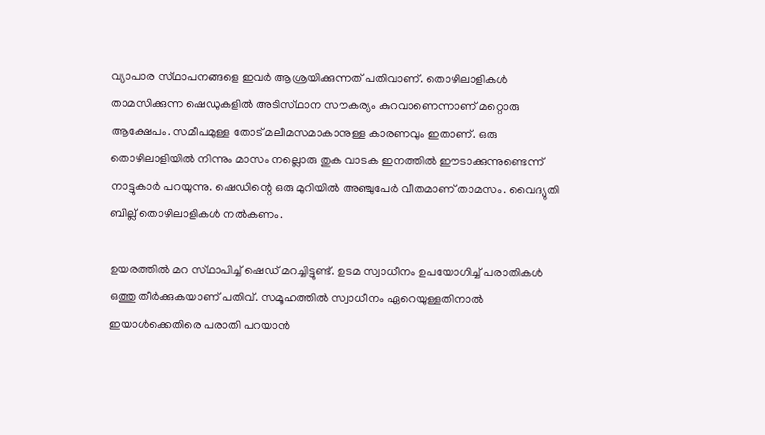വ്യാപാര സ്‌ഥാപനങ്ങളെ ഇവര്‍ ആശ്രയിക്കുന്നത്‌ പതിവാണ്‌. തൊഴിലാളികള്‍ താമസിക്കുന്ന ഷെഡുകളില്‍ അടിസ്‌ഥാന സൗകര്യം കുറവാണെന്നാണ്‌ മറ്റൊരു ആക്ഷേപം. സമീപമുള്ള തോട്‌ മലീമസമാകാനുള്ള കാരണവും ഇതാണ്‌. ഒരു തൊഴിലാളിയില്‍ നിന്നും മാസം നല്ലൊരു തുക വാടക ഇനത്തില്‍ ഈടാക്കുന്നുണ്ടെന്ന്‌ നാട്ടുകാര്‍ പറയുന്നു. ഷെഡിന്റെ ഒരു മുറിയില്‍ അഞ്ചുപേര്‍ വീതമാണ്‌ താമസം. വൈദ്യുതി ബില്ല്‌ തൊഴിലാളികള്‍ നല്‍കണം.

ഉയരത്തില്‍ മറ സ്‌ഥാപിച്ച്‌ ഷെഡ്‌ മറച്ചിട്ടുണ്ട്‌. ഉടമ സ്വാധീനം ഉപയോഗിച്ച്‌ പരാതികള്‍ ഒത്തു തീര്‍ക്കുകയാണ്‌ പതിവ്‌. സമൂഹത്തില്‍ സ്വാധീനം ഏറെയുള്ളതിനാല്‍ ഇയാള്‍ക്കെതിരെ പരാതി പറയാന്‍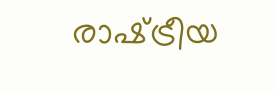രാഷ്‌ട്രീയ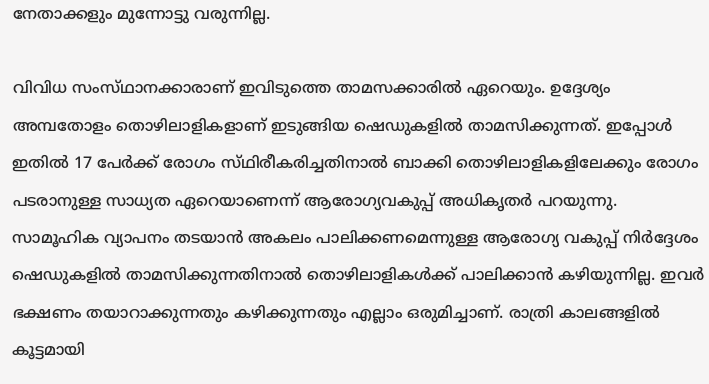നേതാക്കളും മുന്നോട്ടു വരുന്നില്ല.

വിവിധ സംസ്‌ഥാനക്കാരാണ്‌ ഇവിടുത്തെ താമസക്കാരില്‍ ഏറെയും. ഉദ്ദേശ്യം അമ്പതോളം തൊഴിലാളികളാണ്‌ ഇടുങ്ങിയ ഷെഡുകളില്‍ താമസിക്കുന്നത്‌. ഇപ്പോള്‍ ഇതില്‍ 17 പേര്‍ക്ക്‌ രോഗം സ്‌ഥിരീകരിച്ചതിനാല്‍ ബാക്കി തൊഴിലാളികളിലേക്കും രോഗം പടരാനുള്ള സാധ്യത ഏറെയാണെന്ന്‌ ആരോഗ്യവകുപ്പ്‌ അധികൃതര്‍ പറയുന്നു.
സാമൂഹിക വ്യാപനം തടയാന്‍ അകലം പാലിക്കണമെന്നുള്ള ആരോഗ്യ വകുപ്പ്‌ നിര്‍ദ്ദേശം ഷെഡുകളില്‍ താമസിക്കുന്നതിനാല്‍ തൊഴിലാളികള്‍ക്ക്‌ പാലിക്കാന്‍ കഴിയുന്നില്ല. ഇവര്‍ ഭക്ഷണം തയാറാക്കുന്നതും കഴിക്കുന്നതും എല്ലാം ഒരുമിച്ചാണ്‌. രാത്രി കാലങ്ങളില്‍ കൂട്ടമായി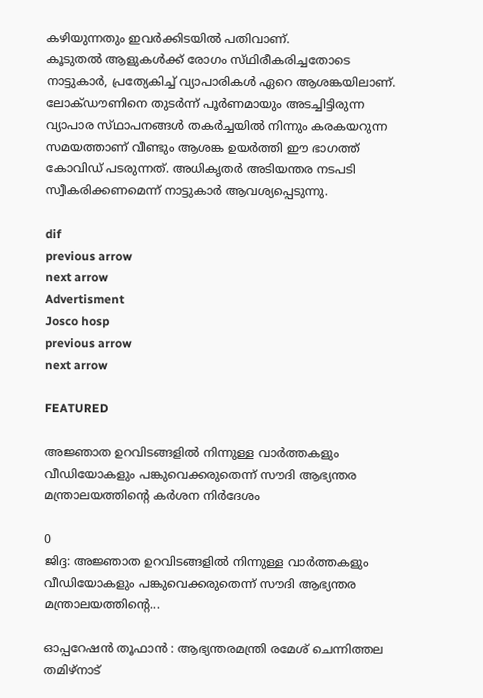കഴിയുന്നതും ഇവര്‍ക്കിടയില്‍ പതിവാണ്‌.
കൂടുതല്‍ ആളുകള്‍ക്ക്‌ രോഗം സ്‌ഥിരീകരിച്ചതോടെ നാട്ടുകാര്‍, പ്രത്യേകിച്ച്‌ വ്യാപാരികള്‍ ഏറെ ആശങ്കയിലാണ്‌. ലോക്‌ഡൗണിനെ തുടര്‍ന്ന്‌ പൂര്‍ണമായും അടച്ചിട്ടിരുന്ന വ്യാപാര സ്‌ഥാപനങ്ങള്‍ തകര്‍ച്ചയില്‍ നിന്നും കരകയറുന്ന സമയത്താണ്‌ വീണ്ടും ആശങ്ക ഉയര്‍ത്തി ഈ ഭാഗത്ത്‌ കോവിഡ്‌ പടരുന്നത്‌. അധികൃതര്‍ അടിയന്തര നടപടി സ്വീകരിക്കണമെന്ന്‌ നാട്ടുകാര്‍ ആവശ്യപ്പെടുന്നു.

dif
previous arrow
next arrow
Advertisment
Josco hosp
previous arrow
next arrow

FEATURED

അജ്ഞാത ഉറവിടങ്ങളിൽ നിന്നുള്ള വാർത്തകളും വീഡിയോകളും പങ്കുവെക്കരുതെന്ന് സൗദി ആഭ്യന്തര മന്ത്രാലയത്തിന്റെ കർശന നിർദേശം

0
ജിദ്ദ: അജ്ഞാത ഉറവിടങ്ങളിൽ നിന്നുള്ള വാർത്തകളും വീഡിയോകളും പങ്കുവെക്കരുതെന്ന് സൗദി ആഭ്യന്തര മന്ത്രാലയത്തിന്റെ...

ഓപ്പറേഷൻ തൂഫാൻ : ആഭ്യന്തരമന്ത്രി രമേശ് ചെന്നിത്തല തമിഴ്നാട്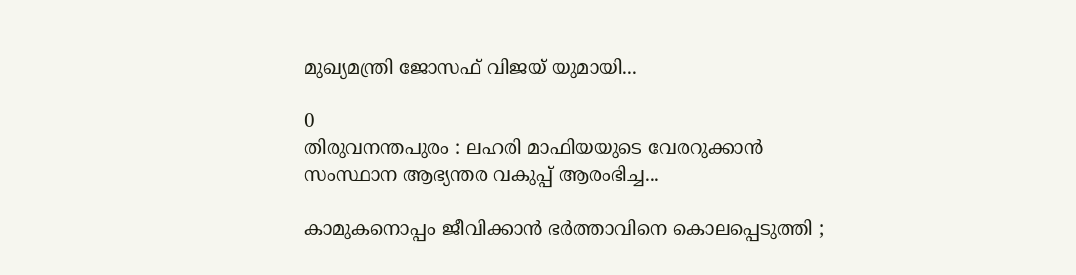മുഖ്യമന്ത്രി ജോസഫ് വിജയ് യുമായി...

0
തിരുവനന്തപുരം : ലഹരി മാഫിയയുടെ വേരറുക്കാൻ സംസ്ഥാന ആഭ്യന്തര വകുപ്പ് ആരംഭിച്ച...

കാമുകനൊപ്പം ജീവിക്കാൻ ഭർത്താവിനെ കൊലപ്പെടുത്തി ;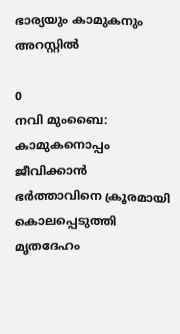ഭാര്യയും കാമുകനും അറസ്റ്റിൽ

0
നവി മുംബൈ: കാമുകനൊപ്പം ജീവിക്കാൻ ഭർത്താവിനെ ക്രൂരമായി കൊലപ്പെടുത്തി മൃതദേഹം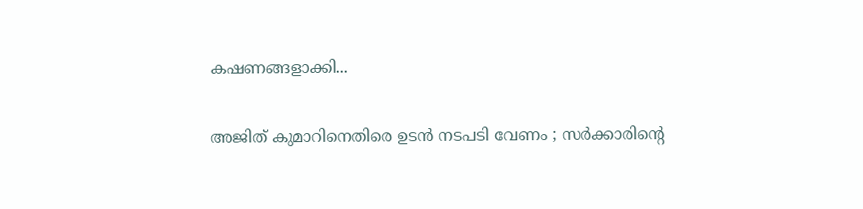കഷണങ്ങളാക്കി...

അജിത് കുമാറിനെതിരെ ഉടൻ നടപടി വേണം ; സർക്കാരിന്‍റെ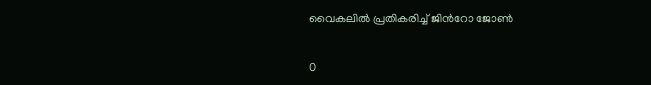വൈകലിൽ പ്രതികരിച്ച് ജിന്‍റോ ജോൺ

0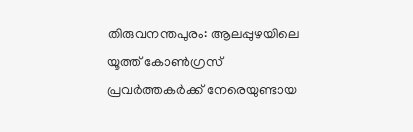തിരുവനന്തപുരം: ആലപ്പുഴയിലെ യൂത്ത് കോൺഗ്രസ് പ്രവർത്തകർക്ക് നേരെയുണ്ടായ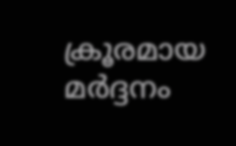ക്രൂരമായ മർദ്ദനം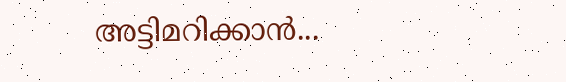അട്ടിമറിക്കാൻ...